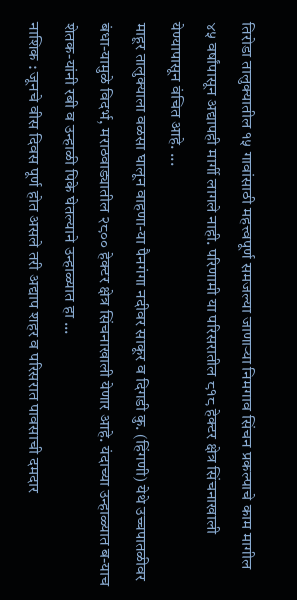तिरोडा तालुक्यातील १५ गावांसाठी महत्त्वपूर्ण समजल्या जाणाऱ्या निमगाव सिंचन प्रकल्पाचे काम मागील ४५ वर्षांपासून अद्यापही मार्गी लागले नाही. परिणामी या परिसरातील ८१८ हेक्टर क्षेत्र सिंचनाखाली येण्यापासून वंचित आहे. ...
माहूर तालुक्याला वळसा घालून वाहणा-या पैनगंगा नदीवर साकूर व दिगडी कु. (हिंगणी) येथे उच्चपातळीवर बंधा-यामुळे विदर्भ, मराठवाड्यातील २८०० हेक्टर क्षेत्र सिंचनाखाली येणार आहे. यंदाच्या उन्हाळ्यात ब-याच शेतक-यांनी रबी व उन्हाळी पिके घेतल्याने उन्हाळ्यात हा ...
नाशिक : जूनचे वीस दिवस पूर्ण होत असले तरी अद्याप शहर व परिसरात पावसाची दमदार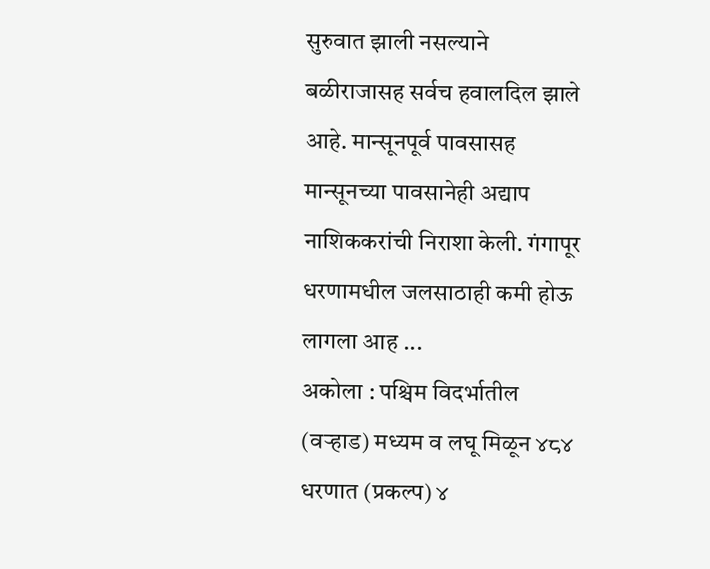सुरुवात झाली नसल्याने बळीराजासह सर्वच हवालदिल झाले आहे. मान्सूनपूर्व पावसासह मान्सूनच्या पावसानेही अद्याप नाशिककरांची निराशा केली. गंगापूर धरणामधील जलसाठाही कमी होऊ लागला आह ...
अकोला : पश्चिम विदर्भातील (वऱ्हाड) मध्यम व लघू मिळून ४८४ धरणात (प्रकल्प) ४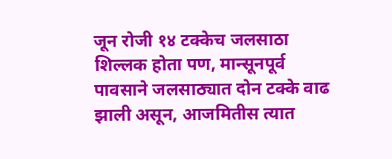जून रोजी १४ टक्केच जलसाठा शिल्लक होता पण, मान्सूनपूर्व पावसाने जलसाठ्यात दोन टक्के वाढ झाली असून, आजमितीस त्यात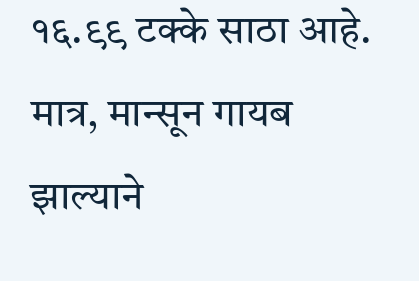१६.९९ टक्के साठा आहे. मात्र, मान्सून गायब झाल्याने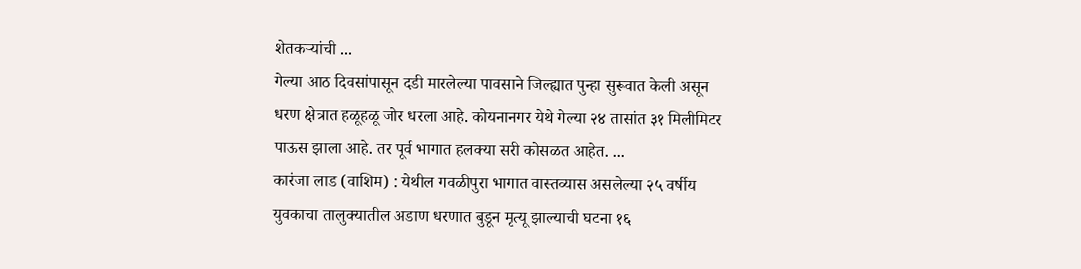शेतकऱ्यांची ...
गेल्या आठ दिवसांपासून दडी मारलेल्या पावसाने जिल्ह्यात पुन्हा सुरूवात केली असून धरण क्षेत्रात हळूहळू जोर धरला आहे. कोयनानगर येथे गेल्या २४ तासांत ३१ मिलीमिटर पाऊस झाला आहे. तर पूर्व भागात हलक्या सरी कोसळत आहेत. ...
कारंजा लाड (वाशिम) : येथील गवळीपुरा भागात वास्तव्यास असलेल्या २५ वर्षीय युवकाचा तालुक्यातील अडाण धरणात बुडून मृत्यू झाल्याची घटना १६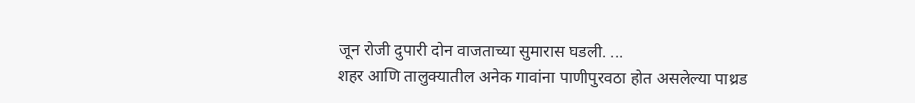जून रोजी दुपारी दोन वाजताच्या सुमारास घडली. ...
शहर आणि तालुक्यातील अनेक गावांना पाणीपुरवठा होत असलेल्या पाथ्रड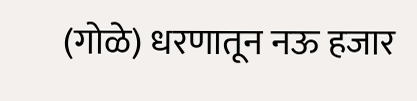(गोळे) धरणातून नऊ हजार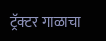ट्रॅक्टर गाळाचा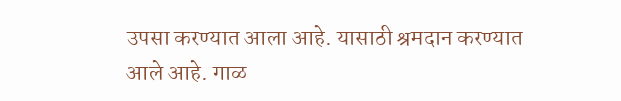उपसा करण्यात आला आहे. यासाठी श्रमदान करण्यात आले आहे. गाळ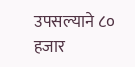उपसल्याने ८० हजार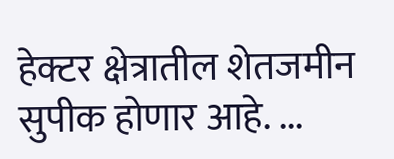हेक्टर क्षेत्रातील शेतजमीन सुपीक होणार आहे. ...